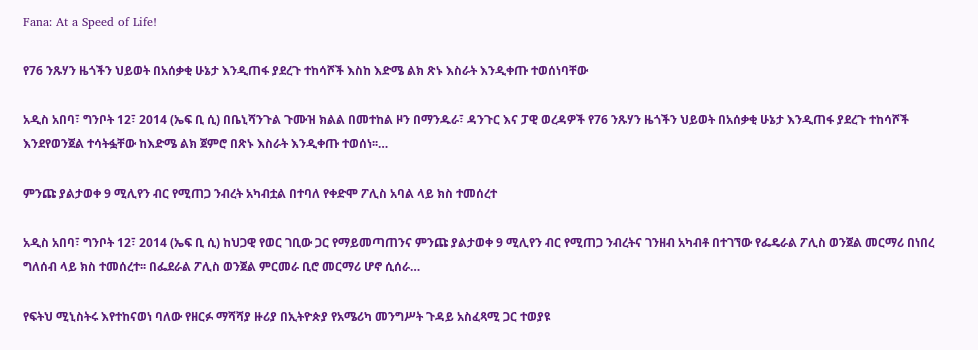Fana: At a Speed of Life!

የ76 ንጹሃን ዜጎችን ህይወት በአሰቃቂ ሁኔታ እንዲጠፋ ያደረጉ ተከሳሾች እስከ እድሜ ልክ ጽኑ እስራት እንዲቀጡ ተወሰነባቸው

አዲስ አበባ፣ ግንቦት 12፣ 2014 (ኤፍ ቢ ሲ) በቤኒሻንጉል ጉሙዝ ክልል በመተከል ዞን በማንዱራ፣ ዳንጉር እና ፓዊ ወረዳዎች የ76 ንጹሃን ዜጎችን ህይወት በአሰቃቂ ሁኔታ እንዲጠፋ ያደረጉ ተከሳሾች እንደየወንጀል ተሳትፏቸው ከእድሜ ልክ ጀምሮ በጽኑ እስራት እንዲቀጡ ተወሰነ፡፡…

ምንጩ ያልታወቀ 9 ሚሊየን ብር የሚጠጋ ንብረት አካብቷል በተባለ የቀድሞ ፖሊስ አባል ላይ ክስ ተመሰረተ

አዲስ አበባ፣ ግንቦት 12፣ 2014 (ኤፍ ቢ ሲ) ከህጋዊ የወር ገቢው ጋር የማይመጣጠንና ምንጩ ያልታወቀ 9 ሚሊየን ብር የሚጠጋ ንብረትና ገንዘብ አካብቶ በተገኘው የፌዴራል ፖሊስ ወንጀል መርማሪ በነበረ ግለሰብ ላይ ክስ ተመሰረተ፡፡ በፌደራል ፖሊስ ወንጀል ምርመራ ቢሮ መርማሪ ሆኖ ሲሰራ…

የፍትህ ሚኒስትሩ እየተከናወነ ባለው የዘርፉ ማሻሻያ ዙሪያ በኢትዮጵያ የአሜሪካ መንግሥት ጉዳይ አስፈጻሚ ጋር ተወያዩ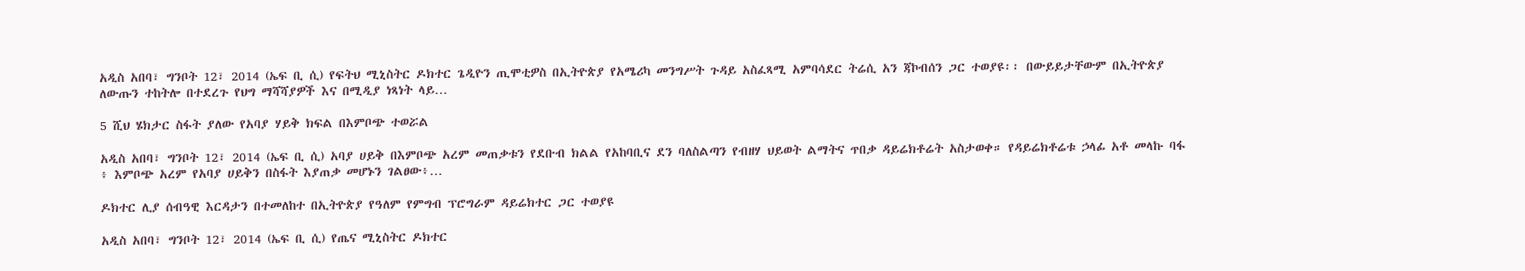አዲስ አበባ፣ ግንቦት 12፣ 2014 (ኤፍ ቢ ሲ) የፍትህ ሚኒስትር ዶክተር ጌዲዮን ጢሞቲዎስ በኢትዮጵያ የአሜሪካ መንግሥት ጉዳይ አስፈጻሚ አምባሳደር ትሬሲ አን ጃኮብሰን ጋር ተወያዩ፡፡ በውይይታቸውም በኢትዮጵያ ለውጡን ተከትሎ በተደረጉ የህግ ማሻሻያዎች እና በሚዲያ ነጻነት ላይ…

5 ሺህ ሄክታር ስፋት ያለው የአባያ ሃይቅ ክፍል በእምቦጭ ተወሯል

አዲስ አበባ፣ ግንቦት 12፣ 2014 (ኤፍ ቢ ሲ) አባያ ሀይቅ በእምቦጭ አረም መጠቃቱን የደቡብ ክልል የአከባቢና ደን ባለስልጣን የብዘሃ ህይወት ልማትና ጥበቃ ዳይሬክቶሬት አስታወቀ። የዳይሬክቶሬቱ ኃላፊ አቶ መላኩ ባፋ ፥ እምቦጭ አረም የአባያ ሀይቅን በስፋት እያጠቃ መሆኑን ገልፀው፥…

ዶክተር ሊያ ሰብዓዊ እርዳታን በተመለከተ በኢትዮጵያ የዓለም የምግብ ፕሮግራም ዳይሬክተር ጋር ተወያዩ

አዲስ አበባ፣ ግንቦት 12፣ 2014 (ኤፍ ቢ ሲ) የጤና ሚኒስትር ዶክተር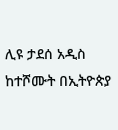ሊዩ ታደሰ አዲስ ከተሾሙት በኢትዮጵያ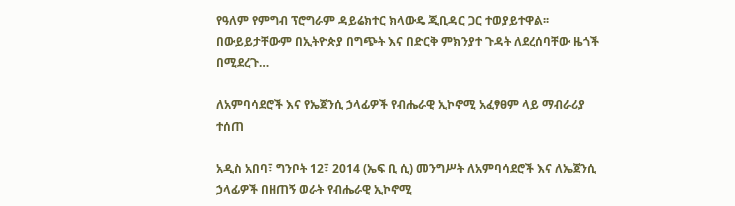የዓለም የምግብ ፕሮግራም ዳይሬክተር ክላውዴ ጂቢዳር ጋር ተወያይተዋል፡፡   በውይይታቸውም በኢትዮጵያ በግጭት እና በድርቅ ምክንያተ ጉዳት ለደረሰባቸው ዜጎች በሚደረጉ…

ለአምባሳደሮች እና የኤጀንሲ ኃላፊዎች የብሔራዊ ኢኮኖሚ አፈፃፀም ላይ ማብራሪያ ተሰጠ

አዲስ አበባ፣ ግንቦት 12፣ 2014 (ኤፍ ቢ ሲ) መንግሥት ለአምባሳደሮች እና ለኤጀንሲ ኃላፊዎች በዘጠኝ ወራት የብሔራዊ ኢኮኖሚ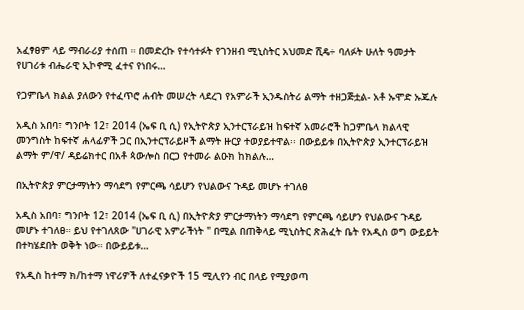አፈፃፀም ላይ ማብራሪያ ተሰጠ ። በመድረኩ የተሳተፉት የገንዘብ ሚኒስትር አህመድ ሺዴ÷ ባለፉት ሁለት ዓመታት የሀገሪቱ ብሔራዊ ኢኮኖሚ ፈተና የነበሩ…

የጋምቤላ ክልል ያለውን የተፈጥሮ ሐብት መሠረት ላደረገ የአምራች ኢንዱስትሪ ልማት ተዘጋጅቷል- አቶ ኡሞድ ኡጁሉ

አዲስ አበባ፣ ግንቦት 12፣ 2014 (ኤፍ ቢ ሲ) የኢትዮጵያ ኢንተርፕራይዝ ከፍተኛ አመራሮች ከጋምቤላ ክልላዊ መንግስት ከፍተኛ ሐላፊዎች ጋር በኢንተርፕራይዞች ልማት ዙርያ ተወያይተዋል፡፡ በውይይቱ በኢትዮጵያ ኢንተርፕራይዝ  ልማት ም/ዋ/ ዳይሬክተር በአቶ ጳውሎስ በርጋ የተመራ ልዑክ ከክልሉ…

በኢትዮጵያ ምርታማነትን ማሳደግ የምርጫ ሳይሆን የህልውና ጉዳይ መሆኑ ተገለፀ

አዲስ አበባ፣ ግንቦት 12፣ 2014 (ኤፍ ቢ ሲ) በኢትዮጵያ ምርታማነትን ማሳደግ የምርጫ ሳይሆን የህልውና ጉዳይ መሆኑ ተገለፀ። ይህ የተገለጸው "ሀገራዊ አምራችነት " በሚል በጠቅላይ ሚኒስትር ጽሕፈት ቤት የአዲስ ወግ ውይይት በተካሄደበት ወቅት ነው። በውይይቱ…

የአዲስ ከተማ ክ/ከተማ ነዋሪዎች ለተፈናቃዮች 15 ሚሊየን ብር በላይ የሚያወጣ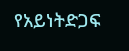የአይነትድጋፍ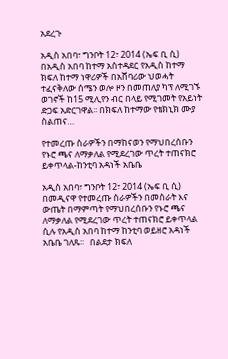አደረጉ

አዲስ አበባ፣ ግንቦት 12፣ 2014 (ኤፍ ቢ ሲ) በአዲስ አበባ ከተማ አስተዳደር የአዲስ ከተማ ክፍለ ከተማ ነዋሪዎች በአሸባሪው ህወሓት ተፈናቅለው ሰሜን ወሎ ዞን በመጠለያ ካፕ ለሚገኙ ወገኖች ከ15 ሚሊየን ብር በላይ የሚገመት የአይነት ድጋፍ አድርገዋል፡፡ በክፍለ ከተማው የቴክኒክ ሙያ ስልጠና…

የተመረጡ ስራዎችን በማከናወን የማህበረሰቡን የኑሮ ጫና ለማቃለል የሚደረገው ጥረት ተጠናክሮ ይቀጥላል-ከንቲባ አዳነች አቤቤ

አዲስ አበባ፣ ግንቦት 12፣ 2014 (ኤፍ ቢ ሲ) በመዲናዋ የተመረጡ ስራዎችን በመስራት እና ውጤት በማምጣት የማህበረሰቡን የኑሮ ጫና ለማቃለል የሚደረገው ጥረት ተጠናክሮ ይቀጥላል ሲሉ የአዲስ አበባ ከተማ ከንቲባ ወይዘሮ አዳነች አቤቤ ገለጹ፡፡   በልደታ ክፍለ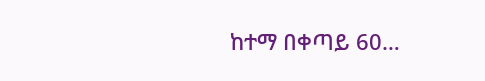ከተማ በቀጣይ 60…